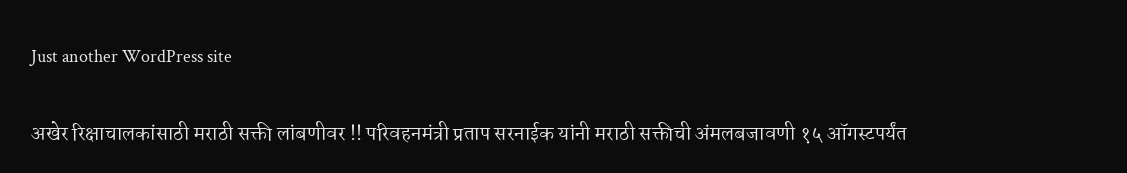Just another WordPress site

अखेर रिक्षाचालकांसाठी मराठी सक्ती लांबणीवर !! परिवहनमंत्री प्रताप सरनाईक यांनी मराठी सक्तीची अंमलबजावणी १५ ऑगस्टपर्यंत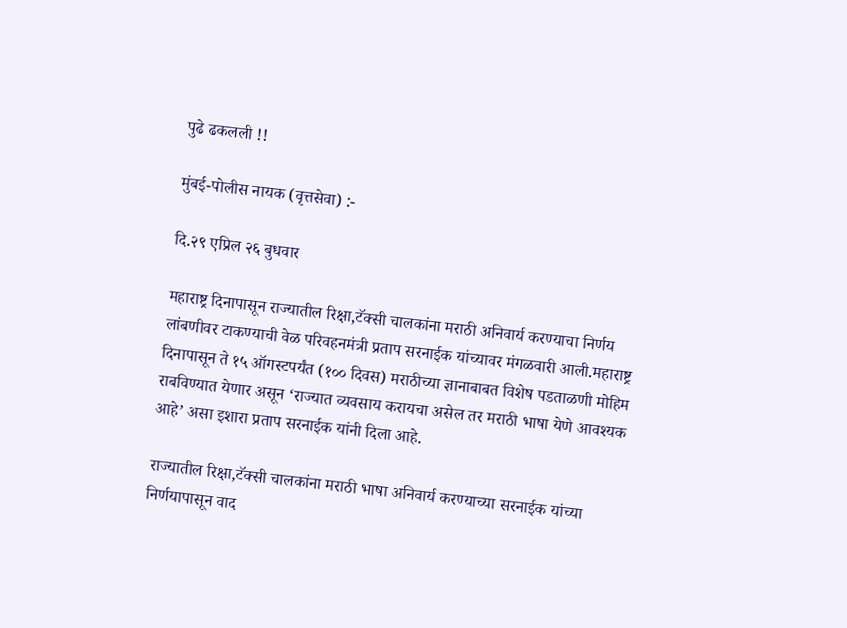पुढे ढकलली !!

मुंबई-पोलीस नायक (वृत्तसेवा) :-

दि.२९ एप्रिल २६ बुधवार

महाराष्ट्र दिनापासून राज्यातील रिक्षा,टॅक्सी चालकांना मराठी अनिवार्य करण्याचा निर्णय लांबणीवर टाकण्याची वेळ परिवहनमंत्री प्रताप सरनाईक यांच्यावर मंगळवारी आली.महाराष्ट्र दिनापासून ते १५ ऑगस्टपर्यंत (१०० दिवस) मराठीच्या ज्ञानाबाबत विशेष पडताळणी मोहिम राबविण्यात येणार असून ‘राज्यात व्यवसाय करायचा असेल तर मराठी भाषा येणे आवश्यक आहे’ असा इशारा प्रताप सरनाईक यांनी दिला आहे.

राज्यातील रिक्षा,टॅक्सी चालकांना मराठी भाषा अनिवार्य करण्याच्या सरनाईक यांच्या निर्णयापासून वाद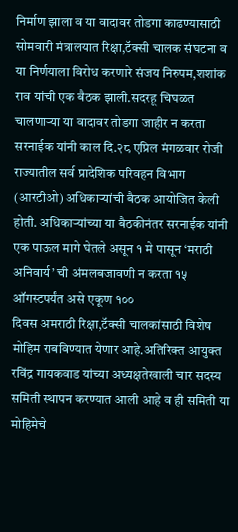निर्माण झाला व या वादावर तोडगा काढण्यासाठी सोमवारी मंत्रालयात रिक्षा,टॅक्सी चालक संघटना व या निर्णयाला विरोध करणारे संजय निरुपम,शशांक राव यांची एक बैठक झाली.सदरहू चिघळत चालणाऱ्या या वादावर तोडगा जाहीर न करता सरनाईक यांनी काल दि.२८ एप्रिल मंगळवार रोजी राज्यातील सर्व प्रादेशिक परिवहन विभाग (आरटीओ) अधिकाऱ्यांची बैठक आयोजित केली होती. अधिकाऱ्यांच्या या बैठकीनंतर सरनाईक यांनी एक पाऊल मागे घेतले असून १ मे पासून ‘मराठी अनिवार्य’ ची अंमलबजावणी न करता १५ ऑगस्टपर्यंत असे एकूण १००
दिवस अमराठी रिक्षा,टॅक्सी चालकांसाठी विशेष मोहिम राबविण्यात येणार आहे.अतिरिक्त आयुक्त रविंद्र गायकवाड यांच्या अध्यक्षतेखाली चार सदस्य समिती स्थापन करण्यात आली आहे व ही समिती या मोहिमेचे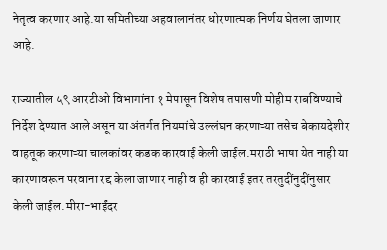नेतृत्व करणार आहे.या समितीच्या अहवालानंतर धोरणात्मक निर्णय घेतला जाणार आहे.

राज्यातील ५९ आरटीओ विभागांना १ मेपासून विशेष तपासणी मोहीम राबविण्याचे निर्देश देण्यात आले असून या अंतर्गत नियमांचे उल्लंघन करणाऱ्या तसेच बेकायदेशीर वाहतूक करणाऱ्या चालकांवर कडक कारवाई केली जाईल.मराठी भाषा येत नाही या कारणावरून परवाना रद्द केला जाणार नाही व ही कारवाई इतर तरतुदींनुदींनुसार केली जाईल.मीरा-भाईंदर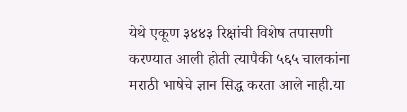येथे एकूण ३४४३ रिक्षांची विशेष तपासणी करण्यात आली होती त्यापैकी ५६५ चालकांना मराठी भाषेचे ज्ञान सिद्ध करता आले नाही.या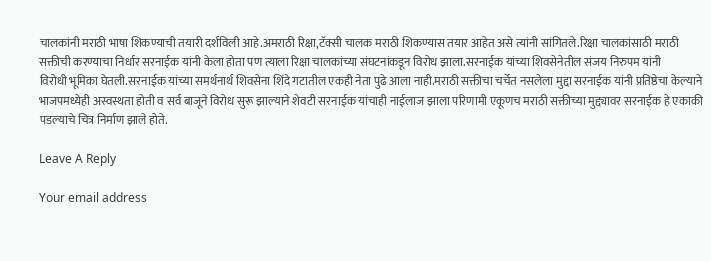चालकांनी मराठी भाषा शिकण्याची तयारी दर्शविली आहे.अमराठी रिक्षा,टॅक्सी चालक मराठी शिकण्यास तयार आहेत असे त्यांनी सांगितले.रिक्षा चालकांसाठी मराठी सक्तीची करण्याचा निर्धार सरनाईक यांनी केला होता पण त्याला रिक्षा चालकांच्या संघटनांकडून विरोध झाला.सरनाईक यांच्या शिवसेनेतील संजय निरुपम यांनी
विरोधी भूमिका घेतली.सरनाईक यांच्या समर्थनार्थ शिवसेना शिंदे गटातील एकही नेता पुढे आला नाही.मराठी सक्तीचा चर्चेत नसलेला मुद्दा सरनाईक यांनी प्रतिष्ठेचा केल्याने भाजपमध्येही अस्वस्थता होती व सर्व बाजूने विरोध सुरू झाल्याने शेवटी सरनाईक यांचाही नाईलाज झाला परिणामी एकूणच मराठी सक्तीच्या मुद्द्यावर सरनाईक हे एकाकी पडल्याचे चित्र निर्माण झाले होते.

Leave A Reply

Your email address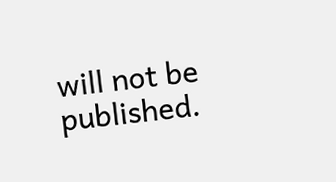will not be published.